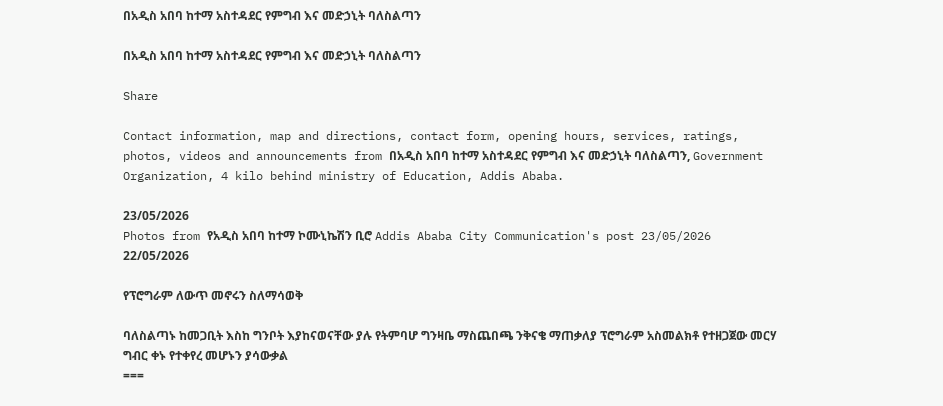በአዲስ አበባ ከተማ አስተዳደር የምግብ እና መድኃኒት ባለስልጣን

በአዲስ አበባ ከተማ አስተዳደር የምግብ እና መድኃኒት ባለስልጣን

Share

Contact information, map and directions, contact form, opening hours, services, ratings, photos, videos and announcements from በአዲስ አበባ ከተማ አስተዳደር የምግብ እና መድኃኒት ባለስልጣን, Government Organization, 4 kilo behind ministry of Education, Addis Ababa.

23/05/2026
Photos from የአዲስ አበባ ከተማ ኮሙኒኬሽን ቢሮ Addis Ababa City Communication's post 23/05/2026
22/05/2026

የፕሮግራም ለውጥ መኖሩን ስለማሳወቅ

ባለስልጣኑ ከመጋቢት እስከ ግንቦት እያከናወናቸው ያሉ የትምባሆ ግንዛቤ ማስጨበጫ ንቅናቄ ማጠቃለያ ፕሮግራም አስመልክቶ የተዘጋጀው መርሃ ግብር ቀኑ የተቀየረ መሆኑን ያሳውቃል
===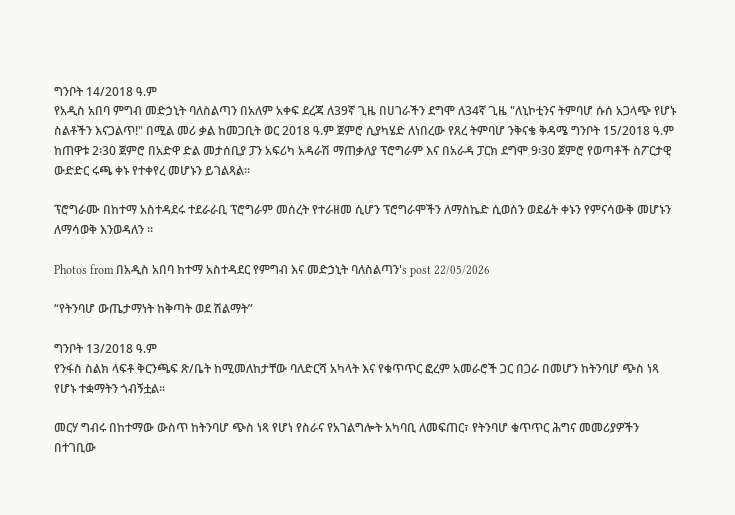ግንቦት 14/2018 ዓ.ም
የአዲስ አበባ ምግብ መድኃኒት ባለስልጣን በአለም አቀፍ ደረጃ ለ39ኛ ጊዜ በሀገራችን ደግሞ ለ34ኛ ጊዜ "ለኒኮቲንና ትምባሆ ሱሰ አጋላጭ የሆኑ ስልቶችን እናጋልጥ!" በሚል መሪ ቃል ከመጋቢት ወር 2018 ዓ.ም ጀምሮ ሲያካሄድ ለነበረው የጸረ ትምባሆ ንቅናቄ ቅዳሜ ግንቦት 15/2018 ዓ.ም ከጠዋቱ 2፡30 ጀምሮ በአድዋ ድል መታሰቢያ ፓን አፍሪካ አዳራሽ ማጠቃለያ ፕሮግራም እና በአራዳ ፓርክ ደግሞ 9፡30 ጀምሮ የወጣቶች ስፖርታዊ ውድድር ሩጫ ቀኑ የተቀየረ መሆኑን ይገልጻል፡፡

ፕሮግራሙ በከተማ አስተዳደሩ ተደራራቢ ፕሮግራም መሰረት የተራዘመ ሲሆን ፕሮግራሞችን ለማስኬድ ሲወሰን ወደፊት ቀኑን የምናሳውቅ መሆኑን ለማሳወቅ እንወዳለን ፡፡

Photos from በአዲስ አበባ ከተማ አስተዳደር የምግብ እና መድኃኒት ባለስልጣን's post 22/05/2026

“የትንባሆ ውጤታማነት ከቅጣት ወደ ሽልማት”

ግንቦት 13/2018 ዓ.ም
የንፋስ ስልክ ላፍቶ ቅርንጫፍ ጽ/ቤት ከሚመለከታቸው ባለድርሻ አካላት እና የቁጥጥር ፎረም አመራሮች ጋር በጋራ በመሆን ከትንባሆ ጭስ ነጻ የሆኑ ተቋማትን ጎብኝቷል።

መርሃ ግብሩ በከተማው ውስጥ ከትንባሆ ጭስ ነጻ የሆነ የስራና የአገልግሎት አካባቢ ለመፍጠር፣ የትንባሆ ቁጥጥር ሕግና መመሪያዎችን በተገቢው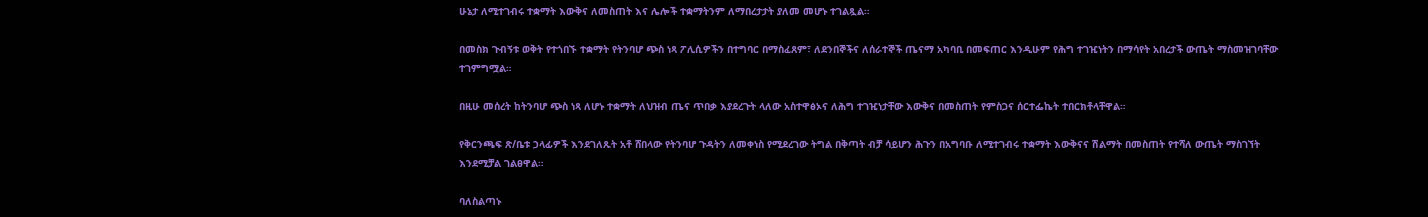ሁኔታ ለሚተገብሩ ተቋማት እውቅና ለመስጠት እና ሌሎች ተቋማትንም ለማበረታታት ያለመ መሆኑ ተገልጿል።

በመስክ ጉብኝቱ ወቅት የተጎበኙ ተቋማት የትንባሆ ጭስ ነጻ ፖሊሲዎችን በተግባር በማስፈጸም፣ ለደንበኞችና ለሰራተኞች ጤናማ አካባቢ በመፍጠር እንዲሁም የሕግ ተገዢነትን በማሳየት አበረታች ውጤት ማስመዝገባቸው ተገምግሟል።

በዚሁ መሰረት ከትንባሆ ጭስ ነጻ ለሆኑ ተቋማት ለህዝብ ጤና ጥበቃ እያደረጉት ላለው አስተዋፅኦና ለሕግ ተገዢነታቸው እውቅና በመስጠት የምስጋና ሰርተፌኬት ተበርክቶላቸዋል።

የቅርንጫፍ ጽ/ቤቱ ኃላፊዎች እንደገለጹት አቶ ሸበላው የትንባሆ ጉዳትን ለመቀነስ የሚደረገው ትግል በቅጣት ብቻ ሳይሆን ሕጉን በአግባቡ ለሚተገብሩ ተቋማት እውቅናና ሽልማት በመስጠት የተሻለ ውጤት ማስገኘት እንደሚቻል ገልፀዋል።

ባለስልጣኑ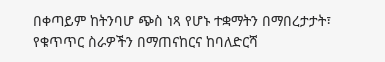በቀጣይም ከትንባሆ ጭስ ነጻ የሆኑ ተቋማትን በማበረታታት፣ የቁጥጥር ስራዎችን በማጠናከርና ከባለድርሻ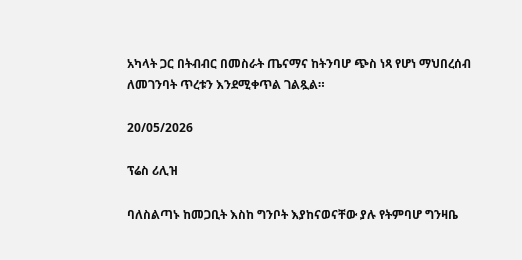አካላት ጋር በትብብር በመስራት ጤናማና ከትንባሆ ጭስ ነጻ የሆነ ማህበረሰብ ለመገንባት ጥረቱን እንደሚቀጥል ገልጿል።

20/05/2026

ፕሬስ ሪሊዝ

ባለስልጣኑ ከመጋቢት እስከ ግንቦት እያከናወናቸው ያሉ የትምባሆ ግንዛቤ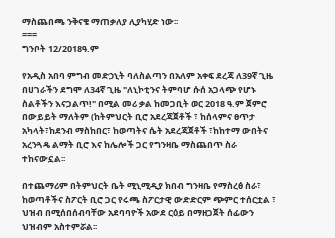ማስጨበጫ ንቅናቄ ማጠቃለያ ሊያካሂድ ነው፡፡
===
ግንቦት 12/2018ዓ.ም

የአዲስ አበባ ምግብ መድኃኒት ባለስልጣን በአለም አቀፍ ደረጃ ለ39ኛ ጊዜ በሀገራችን ደግሞ ለ34ኛ ጊዜ "ለኒኮቲንና ትምባሆ ሱሰ አጋላጭ የሆኑ ስልቶችን እናጋልጥ!" በሚል መሪ ቃል ከመጋቢት ወር 2018 ዓ.ም ጀምሮ በውይይት ማለትም (ከትምህርት ቢሮ አደረጃጀቶች ፣ ከሰላምና ፀጥታ አካላት፣ከደንብ ማስከበር፣ ከወጣትና ሴት አደረጃጀቶች ፣ከከተማ ውበትና አረንጓዴ ልማት ቢሮ እና ከሌሎች ጋር የግንዛቤ ማስጨበጥ ስራ ተከናውኗል፡፡

በተጨማሪም በትምህርት ቤት ሚኒሚዲያ ክበብ ግንዛቤ የማስረፅ ስራ፣ ከወጣቶችና ስፖርት ቢሮ ጋር የሩጫ ስፖርታዊ ውድድርም ጭምር ተሰርቷል ፣ ህዝብ በሚሰበሰብባቸው አደባባዮች አውደ ርዕይ በማዘጋጀት ሰፊውን ህዝብም አስተምሯል፡፡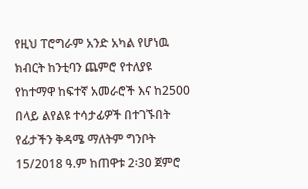የዚህ ፐሮግራም አንድ አካል የሆነዉ ክብርት ከንቲባን ጨምሮ የተለያዩ የከተማዋ ከፍተኛ አመራሮች እና ከ2500 በላይ ልየልዩ ተሳታፊዎች በተገኙበት የፊታችን ቅዳሜ ማለትም ግንቦት 15/2018 ዓ.ም ከጠዋቱ 2፡30 ጀምሮ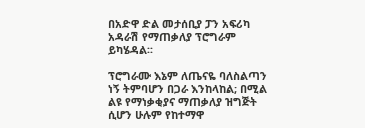በአድዋ ድል መታሰቢያ ፓን አፍሪካ አዳራሽ የማጠቃለያ ፕሮግራም ይካሄዳል፡፡

ፕሮግራሙ እኔም ለጤናዬ ባለስልጣን ነኝ ትምባሆን በጋራ እንከላከል; በሚል ልዩ የማነቃቂያና ማጠቃለያ ዝግጅት ሲሆን ሁሉም የከተማዋ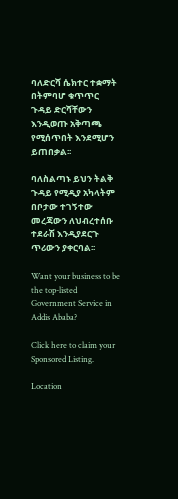ባለድርሻ ሴክተር ተቋማት በትምባሆ ቁጥጥር ጉዳይ ድርሻቸውን እንዲወጡ አቅጣጫ የሚሰጥበት እንደሚሆን ይጠበቃል፡፡

ባለስልጣኑ ይህን ትልቅ ጉዳይ የሚዲያ አካላትም በቦታው ተገኝተው መረጃውን ለህብረተሰቡ ተደራሽ እንዲያደርጉ ጥሪውን ያቀርባል፡፡

Want your business to be the top-listed Government Service in Addis Ababa?

Click here to claim your Sponsored Listing.

Location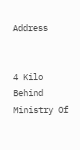Address


4 Kilo Behind Ministry Of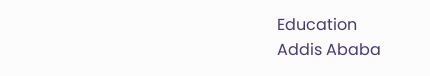Education
Addis Ababa